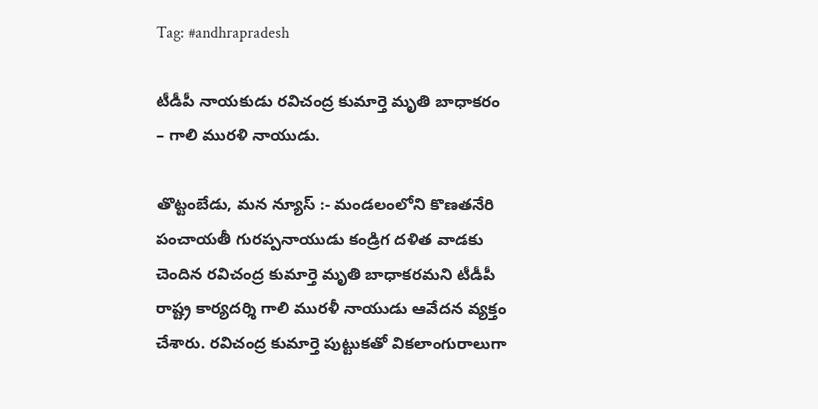Tag: #andhrapradesh

టీడీపీ నాయకుడు రవిచంద్ర కుమార్తె మృతి బాధాకరం – గాలి మురళి నాయుడు.

తొట్టంబేడు, మన న్యూస్ :- మండలంలోని కొణతనేరి పంచాయతీ గురప్పనాయుడు కండ్రిగ దళిత వాడకు చెందిన రవిచంద్ర కుమార్తె మృతి బాధాకరమని టీడీపీ రాష్ట్ర కార్యదర్శి గాలి మురళీ నాయుడు ఆవేదన వ్యక్తం చేశారు. రవిచంద్ర కుమార్తె పుట్టుకతో వికలాంగురాలుగా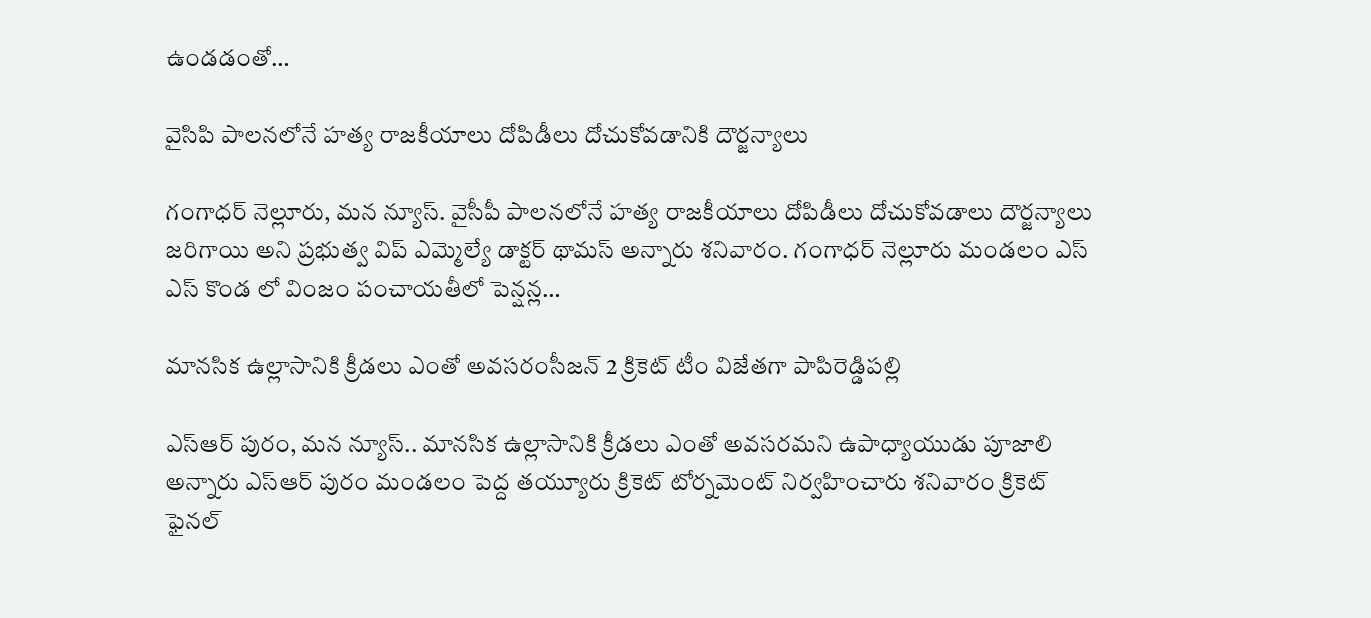ఉండడంతో…

వైసిపి పాలనలోనే హత్య రాజకీయాలు దోపిడీలు దోచుకోవడానికి దౌర్జన్యాలు

గంగాధర్ నెల్లూరు, మన న్యూస్. వైసీపీ పాలనలోనే హత్య రాజకీయాలు దోపిడీలు దోచుకోవడాలు దౌర్జన్యాలు జరిగాయి అని ప్రభుత్వ విప్ ఎమ్మెల్యే డాక్టర్ థామస్ అన్నారు శనివారం. గంగాధర్ నెల్లూరు మండలం ఎస్ ఎస్ కొండ లో వింజం పంచాయతీలో పెన్షన్ల…

మానసిక ఉల్లాసానికి క్రీడలు ఎంతో అవసరంసీజన్ 2 క్రికెట్ టీం విజేతగా పాపిరెడ్డిపల్లి

ఎస్ఆర్ పురం, మన న్యూస్.. మానసిక ఉల్లాసానికి క్రీడలు ఎంతో అవసరమని ఉపాధ్యాయుడు పూజాలి అన్నారు ఎస్ఆర్ పురం మండలం పెద్ద తయ్యూరు క్రికెట్ టోర్నమెంట్ నిర్వహించారు శనివారం క్రికెట్ ఫైనల్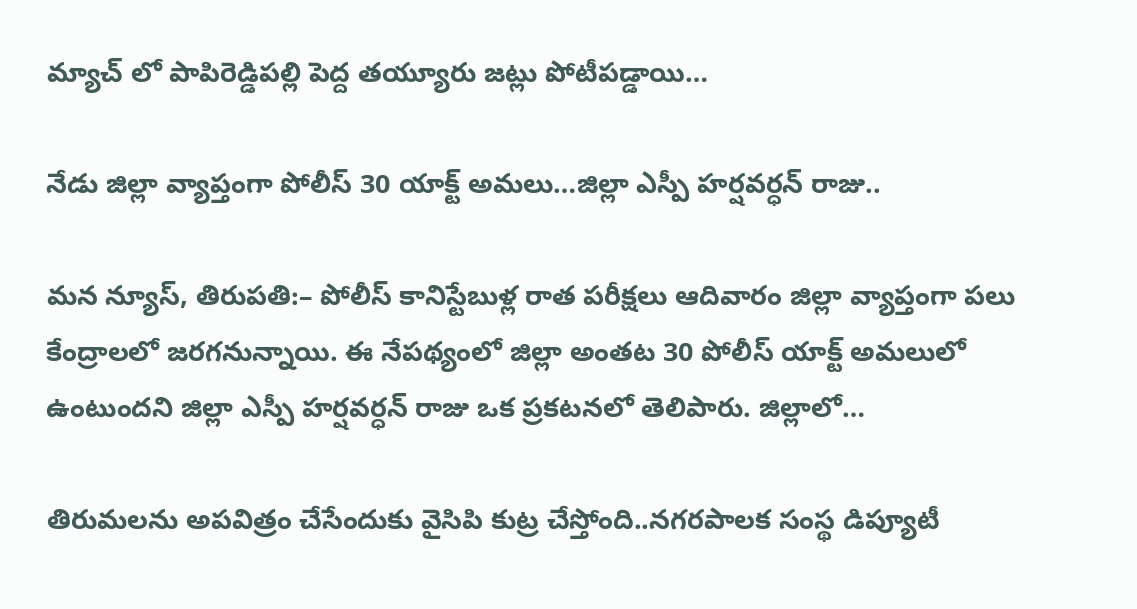మ్యాచ్ లో పాపిరెడ్డిపల్లి పెద్ద తయ్యూరు జట్లు పోటీపడ్డాయి…

నేడు జిల్లా వ్యాప్తంగా పోలీస్ 30 యాక్ట్ అమలు…జిల్లా ఎస్పీ హర్షవర్ధన్ రాజు..

మన న్యూస్, తిరుపతి:– పోలీస్ కానిస్టేబుళ్ల రాత పరీక్షలు ఆదివారం జిల్లా వ్యాప్తంగా పలు కేంద్రాలలో జరగనున్నాయి. ఈ నేపథ్యంలో జిల్లా అంతట 30 పోలీస్ యాక్ట్ అమలులో ఉంటుందని జిల్లా ఎస్పీ హర్షవర్ధన్ రాజు ఒక ప్రకటనలో తెలిపారు. జిల్లాలో…

తిరుమలను అపవిత్రం చేసేందుకు వైసిపి కుట్ర చేస్తోంది..నగరపాలక సంస్థ డిప్యూటీ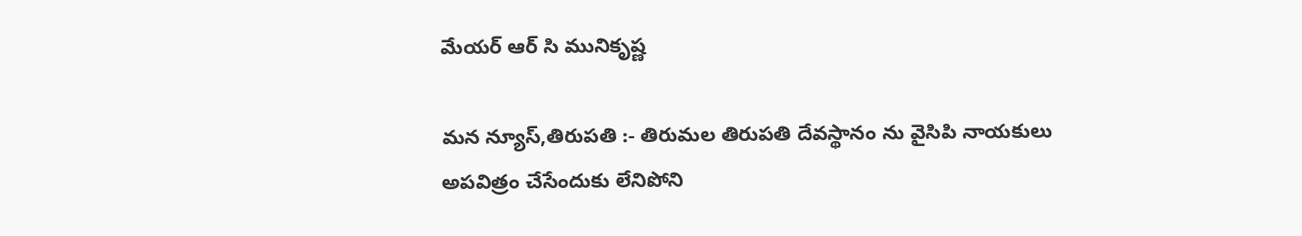మేయర్ ఆర్ సి మునికృష్ణ

మన న్యూస్,తిరుపతి :- తిరుమల తిరుపతి దేవస్థానం ను వైసిపి నాయకులు అపవిత్రం చేసేందుకు లేనిపోని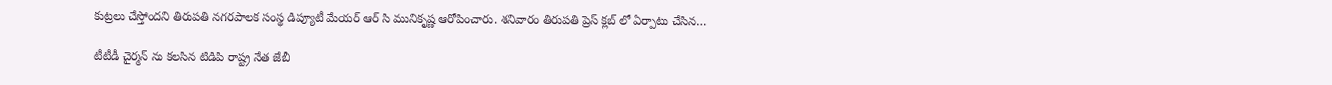కుట్రలు చేస్తోందని తిరుపతి నగరపాలక సంస్థ డిప్యూటీ మేయర్ ఆర్ సి మునికృష్ణ ఆరోపించారు. శనివారం తిరుపతి ప్రెస్ క్లబ్ లో ఏర్పాటు చేసిన…

టీటీడీ చైర్మన్ ను కలసిన టిడిపి రాష్ట్ర నేత జేబీ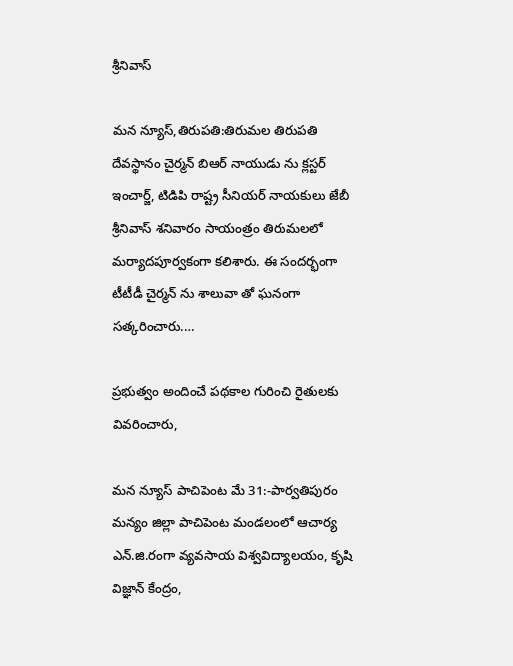శ్రీనివాస్

మన న్యూస్,తిరుపతి:తిరుమల తిరుపతి దేవస్థానం చైర్మన్ బిఆర్ నాయుడు ను క్లస్టర్ ఇంచార్జ్, టిడిపి రాష్ట్ర సీనియర్ నాయకులు జేబీ శ్రీనివాస్ శనివారం సాయంత్రం తిరుమలలో మర్యాదపూర్వకంగా కలిశారు. ఈ సందర్భంగా టీటీడీ చైర్మన్ ను శాలువా తో ఘనంగా సత్కరించారు.…

ప్రభుత్వం అందించే పథకాల గురించి రైతులకు వివరించారు,

మన న్యూస్ పాచిపెంట మే 31:-పార్వతిపురం మన్యం జిల్లా పాచిపెంట మండలంలో ఆచార్య ఎన్.జి.రంగా వ్యవసాయ విశ్వవిద్యాలయం, కృషి విజ్ఞాన్ కేంద్రం,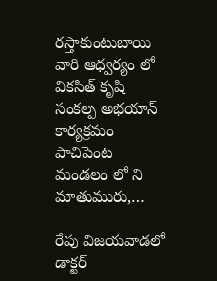రస్తాకుంటుబాయి వారి ఆధ్వర్యం లో వికసిత్ కృషి సంకల్ప అభయాన్ కార్యక్రమం పాచిపెంట మండలం లో ని మాతుమురు,…

రేపు విజయవాడలో డాక్టర్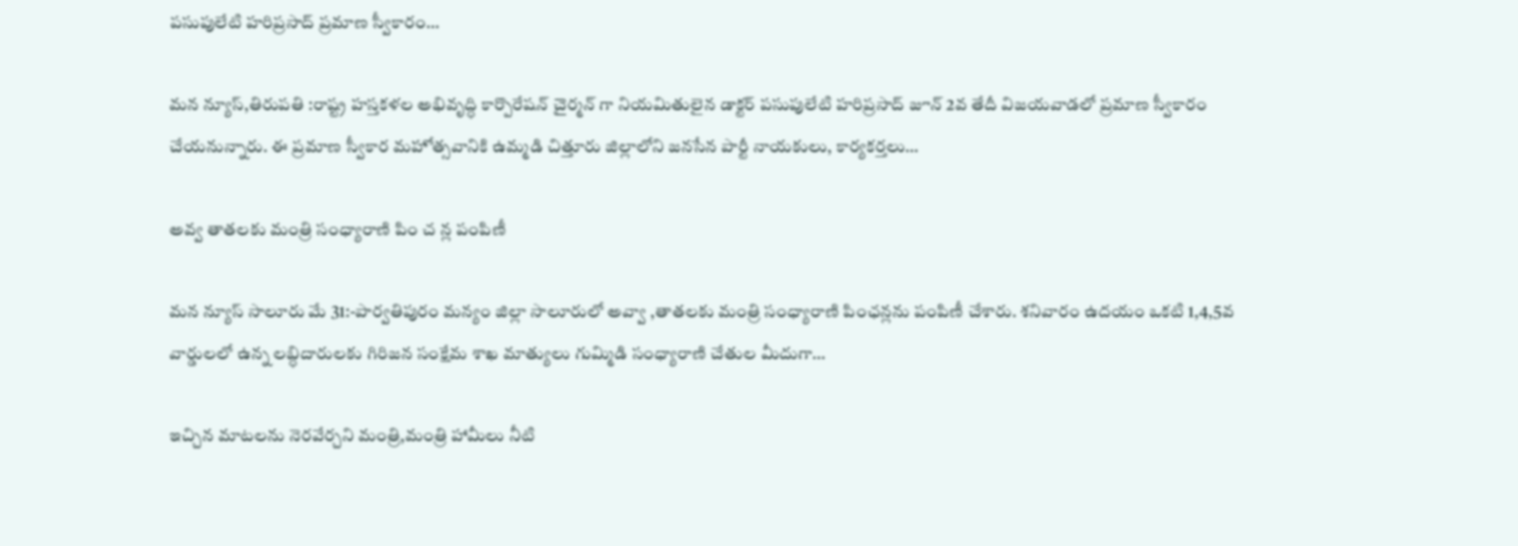పసుపులేటి హరిప్రసాద్ ప్రమాణ స్వీకారం…

మన న్యూస్,తిరుపతి :రాష్ట్ర హస్తకళల అభివృద్ధి కార్పొరేషన్ చైర్మన్ గా నియమితులైన డాక్టర్ పసుపులేటి హరిప్రసాద్ జూన్ 2వ తేదీ విజయవాడలో ప్రమాణ స్వీకారం చేయనున్నారు. ఈ ప్రమాణ స్వీకార మహోత్సవానికి ఉమ్మడి చిత్తూరు జిల్లాలోని జనసేన పార్టీ నాయకులు, కార్యకర్తలు…

అవ్వ తాతలకు మంత్రి సంధ్యారాణి పిం చ న్ల పంపిణీ

మన న్యూస్ సాలూరు మే 31:-పార్వతిపురం మన్యం జిల్లా సాలూరులో అవ్వా ,తాతలకు మంత్రి సంధ్యారాణి పింఛన్లను పంపిణీ చేశారు. శనివారం ఉదయం ఒకటి 1,4,5వ వార్డులలో ఉన్న లబ్ధిదారులకు గిరిజన సంక్షేమ శాఖ మాత్యులు గుమ్మిడి సంధ్యారాణి చేతుల మీదుగా…

ఇచ్చిన మాటలను నెరవేర్చని మంత్రి,మంత్రి హామీలు నీటి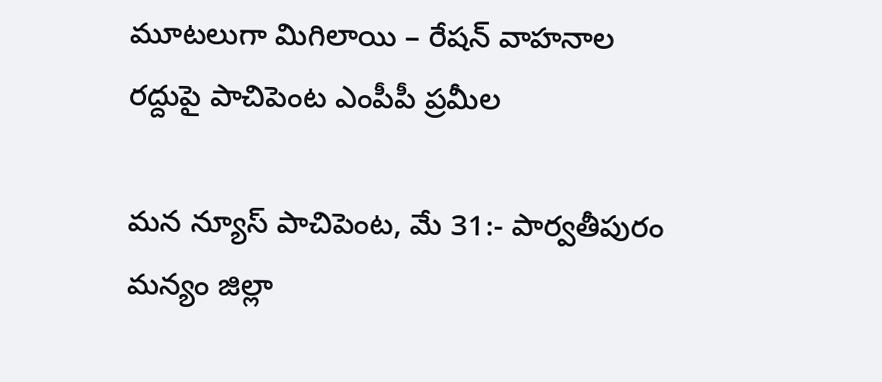మూటలుగా మిగిలాయి – రేషన్ వాహనాల రద్దుపై పాచిపెంట ఎంపీపీ ప్రమీల

మన న్యూస్ పాచిపెంట, మే 31:- పార్వతీపురం మన్యం జిల్లా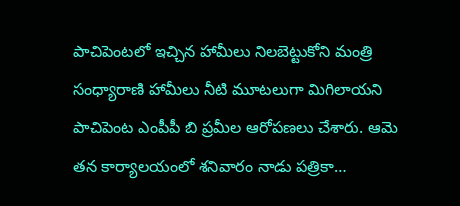పాచిపెంటలో ఇచ్చిన హామీలు నిలబెట్టుకోని మంత్రి సంధ్యారాణి హామీలు నీటి మూటలుగా మిగిలాయని పాచిపెంట ఎంపీపీ బి ప్రమీల ఆరోపణలు చేశారు. ఆమె తన కార్యాలయంలో శనివారం నాడు పత్రికా…